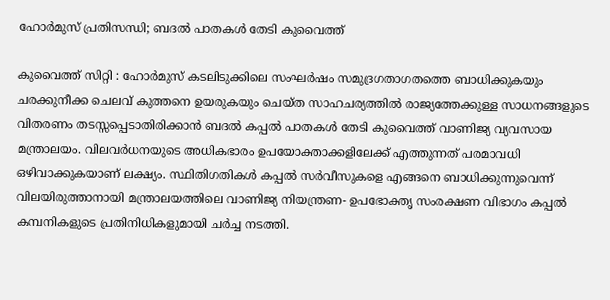ഹോർമുസ് പ്രതിസന്ധി; ബദൽ പാതകൾ തേടി കുവൈത്ത്

കുവൈത്ത് സിറ്റി : ഹോർമുസ് കടലിടുക്കിലെ സംഘർഷം സമുദ്രഗതാഗതത്തെ ബാധിക്കുകയും ചരക്കുനീക്ക ചെലവ് കുത്തനെ ഉയരുകയും ചെയ്ത സാഹചര്യത്തിൽ രാജ്യത്തേക്കുള്ള സാധനങ്ങളുടെ വിതരണം തടസ്സപ്പെടാതിരിക്കാൻ ബദൽ കപ്പൽ പാതകൾ തേടി കുവൈത്ത് വാണിജ്യ വ്യവസായ മന്ത്രാലയം. വിലവർധനയുടെ അധികഭാരം ഉപയോക്താക്കളിലേക്ക് എത്തുന്നത് പരമാവധി ഒഴിവാക്കുകയാണ് ലക്ഷ്യം. സ്ഥിതിഗതികൾ കപ്പൽ സർവീസുകളെ എങ്ങനെ ബാധിക്കുന്നുവെന്ന് വിലയിരുത്താനായി മന്ത്രാലയത്തിലെ വാണിജ്യ നിയന്ത്രണ- ഉപഭോക്തൃ സംരക്ഷണ വിഭാഗം കപ്പൽ കമ്പനികളുടെ പ്രതിനിധികളുമായി ചർച്ച നടത്തി.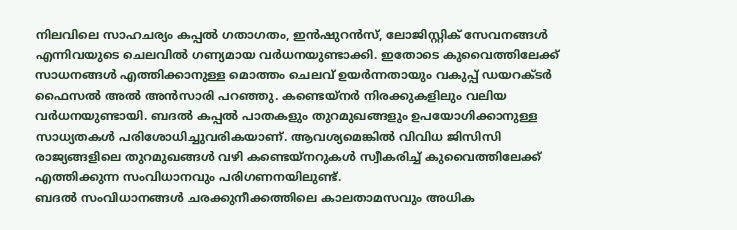നിലവിലെ സാഹചര്യം കപ്പൽ ഗതാഗതം, ഇൻഷുറൻസ്, ലോജിസ്റ്റിക് സേവനങ്ങൾ എന്നിവയുടെ ചെലവിൽ ഗണ്യമായ വർധനയുണ്ടാക്കി. ഇതോടെ കുവൈത്തിലേക്ക് സാധനങ്ങൾ എത്തിക്കാനുള്ള മൊത്തം ചെലവ് ഉയർന്നതായും വകുപ്പ് ഡയറക്ടർ ഫൈസൽ അൽ അൻസാരി പറഞ്ഞു. കണ്ടെയ്നർ നിരക്കുകളിലും വലിയ വർധനയുണ്ടായി. ബദൽ കപ്പൽ പാതകളും തുറമുഖങ്ങളും ഉപയോഗിക്കാനുള്ള സാധ്യതകൾ പരിശോധിച്ചുവരികയാണ്. ആവശ്യമെങ്കിൽ വിവിധ ജിസിസി രാജ്യങ്ങളിലെ തുറമുഖങ്ങൾ വഴി കണ്ടെയ്നറുകൾ സ്വീകരിച്ച് കുവൈത്തിലേക്ക് എത്തിക്കുന്ന സംവിധാനവും പരിഗണനയിലുണ്ട്.
ബദൽ സംവിധാനങ്ങൾ ചരക്കുനീക്കത്തിലെ കാലതാമസവും അധിക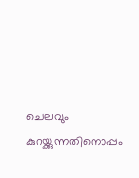ചെലവും കുറയ്ക്കുന്നതിനൊപ്പം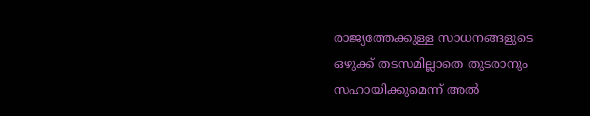രാജ്യത്തേക്കുള്ള സാധനങ്ങളുടെ ഒഴുക്ക് തടസമില്ലാതെ തുടരാനും സഹായിക്കുമെന്ന് അൽ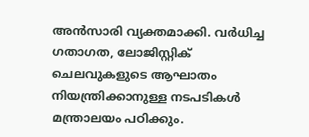അൻസാരി വ്യക്തമാക്കി. വർധിച്ച ഗതാഗത, ലോജിസ്റ്റിക് ചെലവുകളുടെ ആഘാതം നിയന്ത്രിക്കാനുള്ള നടപടികൾ മന്ത്രാലയം പഠിക്കും.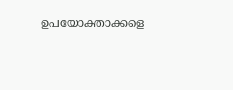ഉപയോക്താക്കളെ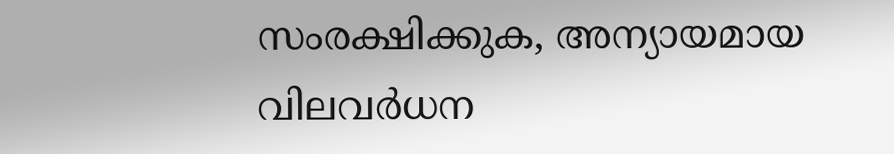സംരക്ഷിക്കുക, അന്യായമായ വിലവർധന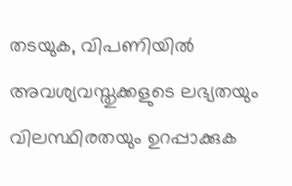തടയുക, വിപണിയിൽ അവശ്യവസ്തുക്കളുടെ ലഭ്യതയും വിലസ്ഥിരതയും ഉറപ്പാക്കുക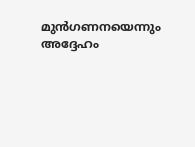മുൻഗണനയെന്നും അദ്ദേഹം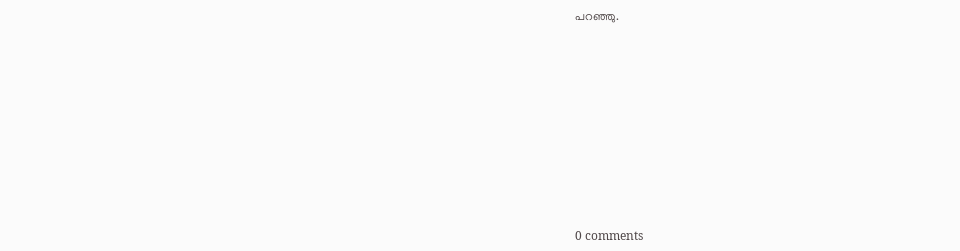പറഞ്ഞു.










0 comments